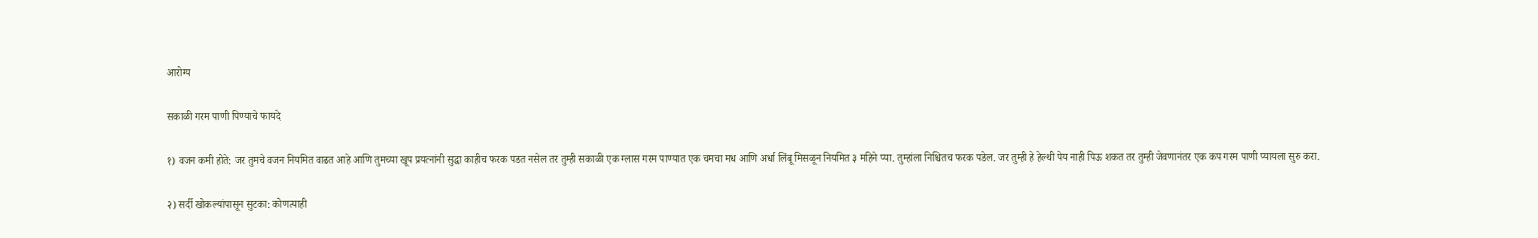आरोग्य

सकाळी गरम पाणी पिण्याचे फायदे

१) वजन कमी होते: जर तुमचे वजन नियमित वाढत आहे आणि तुमच्या खूप प्रयत्नांनी सुद्धा काहीच फरक पडत नसेल तर तुम्ही सकाळी एक ग्लास गरम पाण्यात एक चमचा मध आणि अर्धा लिंबू मिसळून नियमित ३ महिने प्या. तुम्हांला निश्चितच फरक पडेल. जर तुम्ही हे हेल्थी पेय नाही पिऊ शकत तर तुम्ही जेवणानंतर एक कप गरम पाणी प्यायला सुरु करा.

२) सर्दी खोकल्यांपासून सुटका: कोणत्याही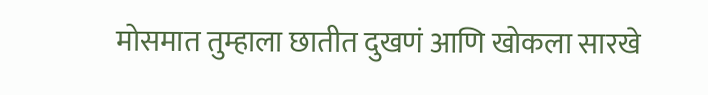मोसमात तुम्हाला छातीत दुखणं आणि खोकला सारखे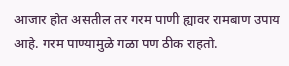आजार होत असतील तर गरम पाणी ह्यावर रामबाण उपाय आहे. गरम पाण्यामुळे गळा पण ठीक राहतो.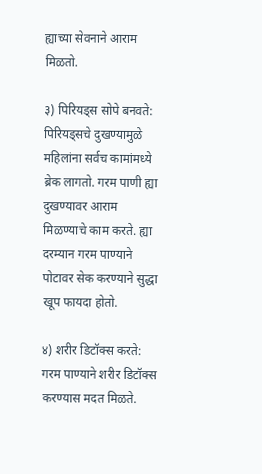ह्याच्या सेवनाने आराम मिळतो.

३) पिरियड्स सोपे बनवते: पिरियड्सचे दुखण्यामुळे महिलांना सर्वच कामांमध्ये ब्रेक लागतो. गरम पाणी ह्या दुखण्यावर आराम मिळण्याचे काम करते. ह्या दरम्यान गरम पाण्याने पोटावर सेक करण्याने सुद्धा खूप फायदा होतो.

४) शरीर डिटॉक्स करते: गरम पाण्याने शरीर डिटॉक्स करण्यास मदत मिळते.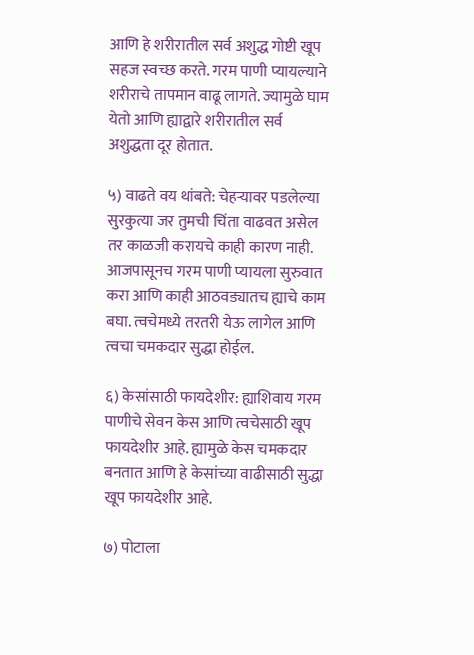आणि हे शरीरातील सर्व अशुद्ध गोष्टी खूप सहज स्वच्छ करते. गरम पाणी प्यायल्याने शरीराचे तापमान वाढू लागते. ज्यामुळे घाम येतो आणि ह्याद्वारे शरीरातील सर्व अशुद्धता दूर होतात.

५) वाढते वय थांबते: चेहऱ्यावर पडलेल्या सुरकुत्या जर तुमची चिंता वाढवत असेल तर काळजी करायचे काही कारण नाही. आजपासूनच गरम पाणी प्यायला सुरुवात करा आणि काही आठवड्यातच ह्याचे काम बघा. त्वचेमध्ये तरतरी येऊ लागेल आणि त्वचा चमकदार सुद्धा होईल.

६) केसांसाठी फायदेशीर: ह्याशिवाय गरम पाणीचे सेवन केस आणि त्वचेसाठी खूप फायदेशीर आहे. ह्यामुळे केस चमकदार बनतात आणि हे केसांच्या वाढीसाठी सुद्धा खूप फायदेशीर आहे.

७) पोटाला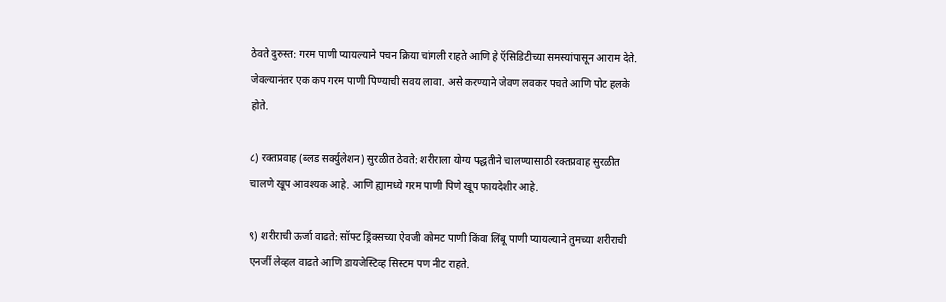ठेवते दुरुस्त: गरम पाणी प्यायल्याने पचन क्रिया चांगली राहते आणि हे ऍसिडिटीच्या समस्यांपासून आराम देते. जेवल्यानंतर एक कप गरम पाणी पिण्याची सवय लावा. असे करण्याने जेवण लवकर पचते आणि पोट हलके होते.

८) रक्तप्रवाह (ब्लड सर्क्युलेशन) सुरळीत ठेवते: शरीराला योग्य पद्धतीने चालण्यासाठी रक्तप्रवाह सुरळीत चालणे खूप आवश्यक आहे. आणि ह्यामध्ये गरम पाणी पिणे खूप फायदेशीर आहे.

९) शरीराची ऊर्जा वाढते: सॉफ्ट ड्रिंक्सच्या ऐवजी कोमट पाणी किंवा लिंबू पाणी प्यायल्याने तुमच्या शरीराची एनर्जी लेव्हल वाढते आणि डायजेस्टिव्ह सिस्टम पण नीट राहते.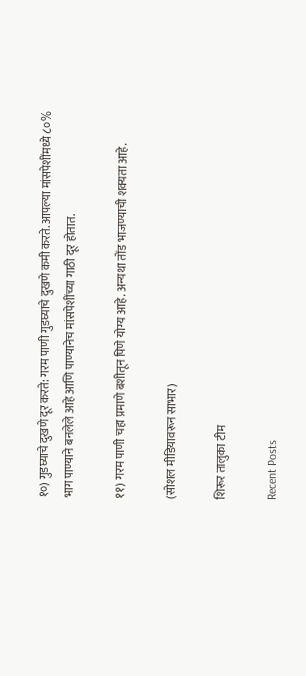१०) गुडघ्याचे दुखणे दूर करते: गरम पाणी गुडघ्याचे दुखणे कमी करते. आपल्या मांसपेशींमध्ये ८०% भाग पाण्याने बनलेले आहे आणि पाण्यानेच मांसपेशींच्या गाठी दूर होतात.

११) गरम पाणी चहा प्रमाणे बशीतून पिणे योग्य आहे. अन्यथा तोंड भाजण्याची शक्यता आहे.

(सोशल मीडियावरून साभार)

शिरूर तालुका टीम

Recent Posts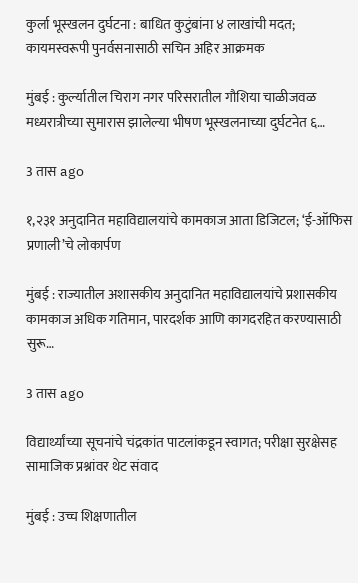कुर्ला भूस्खलन दुर्घटना : बाधित कुटुंबांना ४ लाखांची मदत; कायमस्वरूपी पुनर्वसनासाठी सचिन अहिर आक्रमक

मुंबई : कुर्ल्यातील चिराग नगर परिसरातील गौशिया चाळीजवळ मध्यरात्रीच्या सुमारास झालेल्या भीषण भूस्खलनाच्या दुर्घटनेत ६…

3 तास ago

१,२३१ अनुदानित महाविद्यालयांचे कामकाज आता डिजिटल; ‘ई-ऑफिस प्रणाली’चे लोकार्पण

मुंबई : राज्यातील अशासकीय अनुदानित महाविद्यालयांचे प्रशासकीय कामकाज अधिक गतिमान, पारदर्शक आणि कागदरहित करण्यासाठी सुरू…

3 तास ago

विद्यार्थ्यांच्या सूचनांचे चंद्रकांत पाटलांकडून स्वागत; परीक्षा सुरक्षेसह सामाजिक प्रश्नांवर थेट संवाद

मुंबई : उच्च शिक्षणातील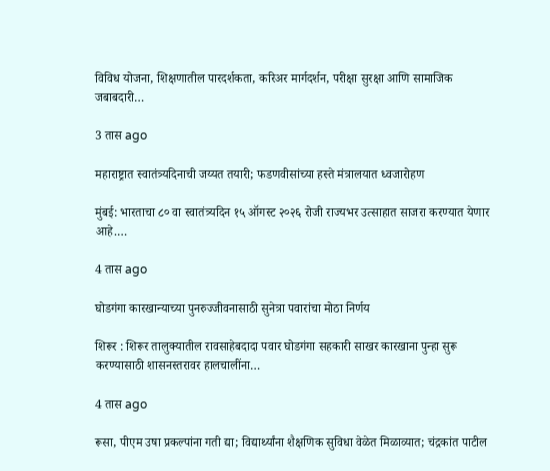विविध योजना, शिक्षणातील पारदर्शकता, करिअर मार्गदर्शन, परीक्षा सुरक्षा आणि सामाजिक जबाबदारी…

3 तास ago

महाराष्ट्रात स्वातंत्र्यदिनाची जय्यत तयारी; फडणवीसांच्या हस्ते मंत्रालयात ध्वजारोहण

मुंबई: भारताचा ८० वा स्वातंत्र्यदिन १५ ऑगस्ट २०२६ रोजी राज्यभर उत्साहात साजरा करण्यात येणार आहे.…

4 तास ago

घोडगंगा कारखान्याच्या पुनरुज्जीवनासाठी सुनेत्रा पवारांचा मोठा निर्णय

शिरूर : शिरूर तालुक्यातील रावसाहेबदादा पवार घोडगंगा सहकारी साखर कारखाना पुन्हा सुरू करण्यासाठी शासनस्तरावर हालचालींना…

4 तास ago

रूसा, पीएम उषा प्रकल्पांना गती द्या; विद्यार्थ्यांना शैक्षणिक सुविधा वेळेत मिळाव्यात; चंद्रकांत पाटील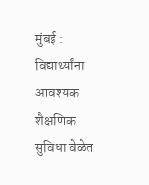मुंबई : विद्यार्थ्यांना आवश्यक शैक्षणिक सुविधा वेळेत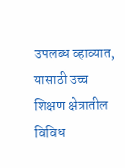उपलब्ध व्हाव्यात, यासाठी उच्च शिक्षण क्षेत्रातील विविध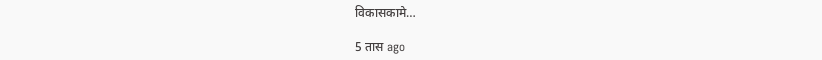विकासकामे…

5 तास ago